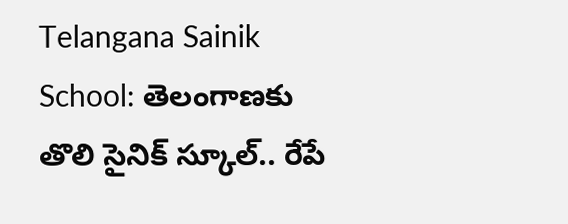Telangana Sainik School: తెలంగాణకు తొలి సైనిక్‌ స్కూల్‌.. రేపే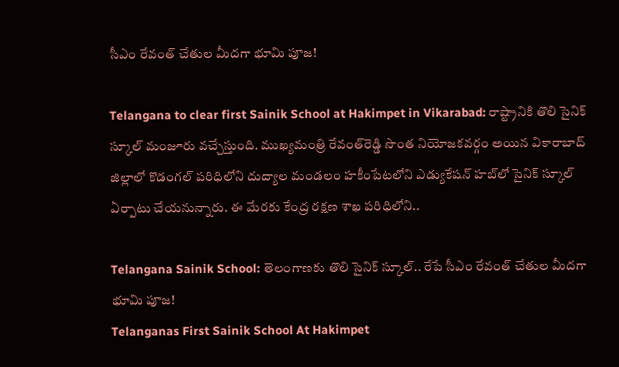సీఎం రేవంత్‌ చేతుల మీదగా భూమి పూజ!

Telangana to clear first Sainik School at Hakimpet in Vikarabad: రాష్ట్రానికి తొలి సైనిక్‌ స్కూల్‌ మంజూరు వచ్చేస్తుంది. ముఖ్యమంత్రి రేవంత్‌రెడ్డి సొంత నియోజకవర్గం అయిన వికారాబాద్‌ జిల్లాలో కొడంగల్‌ పరిధిలోని దుద్యాల మండలం హకీంపేటలోని ఎడ్యుకేషన్‌ హబ్‌లో సైనిక్‌ స్కూల్‌ ఏర్పాటు చేయనున్నారు. ఈ మేరకు కేంద్ర రక్షణ శాఖ పరిధిలోని..

Telangana Sainik School: తెలంగాణకు తొలి సైనిక్‌ స్కూల్‌.. రేపే సీఎం రేవంత్‌ చేతుల మీదగా భూమి పూజ!
Telanganas First Sainik School At Hakimpet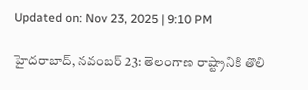Updated on: Nov 23, 2025 | 9:10 PM

హైదరాబాద్‌, నవంబర్‌ 23: తెలంగాణ రాష్ట్రానికి తొలి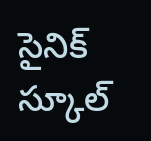సైనిక్‌ స్కూల్‌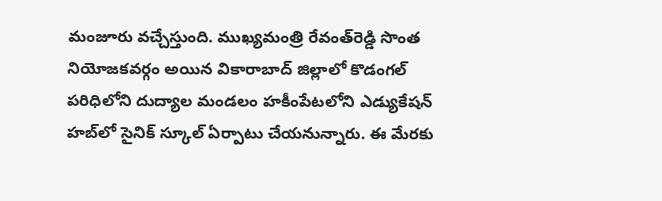మంజూరు వచ్చేస్తుంది. ముఖ్యమంత్రి రేవంత్‌రెడ్డి సొంత నియోజకవర్గం అయిన వికారాబాద్‌ జిల్లాలో కొడంగల్‌ పరిధిలోని దుద్యాల మండలం హకీంపేటలోని ఎడ్యుకేషన్‌ హబ్‌లో సైనిక్‌ స్కూల్‌ ఏర్పాటు చేయనున్నారు. ఈ మేరకు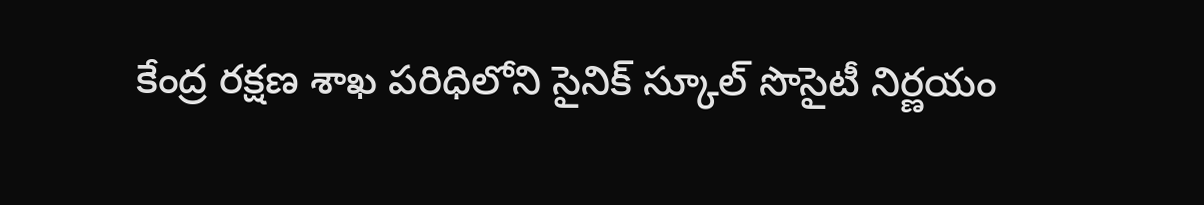కేంద్ర రక్షణ శాఖ పరిధిలోని సైనిక్‌ స్కూల్‌ సొసైటీ నిర్ణయం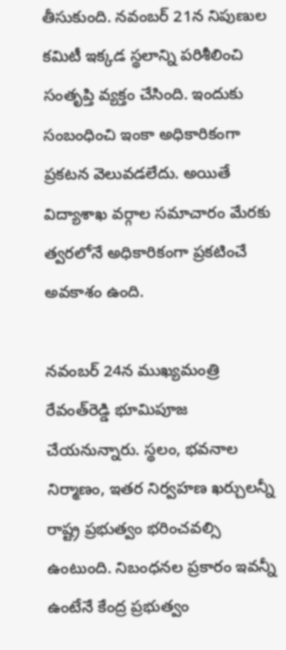తీసుకుంది. నవంబర్‌ 21న నిపుణుల కమిటీ ఇక్కడ స్థలాన్ని పరిశీలించి సంతృప్తి వ్యక్తం చేసింది. ఇందుకు సంబంధించి ఇంకా అధికారికంగా ప్రకటన వెలువడలేదు. అయితే విద్యాశాఖ వర్గాల సమాచారం మేరకు త్వరలోనే అధికారికంగా ప్రకటించే అవకాశం ఉంది.

నవంబర్‌ 24న ముఖ్యమంత్రి రేవంత్‌రెడ్డి భూమిపూజ చేయనున్నారు. స్థలం, భవనాల నిర్మాణం, ఇతర నిర్వహణ ఖర్చులన్నీ రాష్ట్ర ప్రభుత్వం భరించవల్సి ఉంటుంది. నిబంధనల ప్రకారం ఇవన్నీ ఉంటేనే కేంద్ర ప్రభుత్వం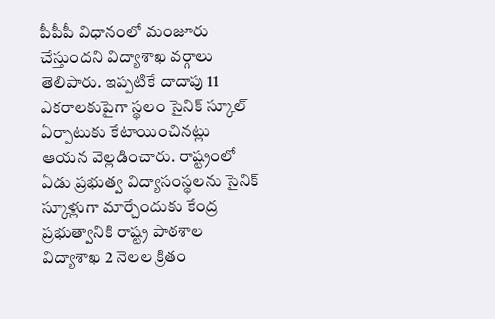పీపీపీ విధానంలో మంజూరు చేస్తుందని విద్యాశాఖ వర్గాలు తెలిపారు. ఇప్పటికే దాదాపు 11 ఎకరాలకుపైగా స్థలం సైనిక్‌ స్కూల్ ఏర్పాటుకు కేటాయించినట్లు ఆయన వెల్లడించారు. రాష్ట్రంలో ఏడు ప్రభుత్వ విద్యాసంస్థలను సైనిక్‌ స్కూళ్లుగా మార్చేందుకు కేంద్ర ప్రభుత్వానికి రాష్ట్ర పాఠశాల విద్యాశాఖ 2 నెలల క్రితం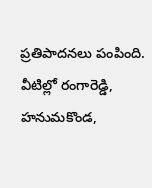ప్రతిపాదనలు పంపింది. వీటిల్లో రంగారెడ్డి, హనుమకొండ,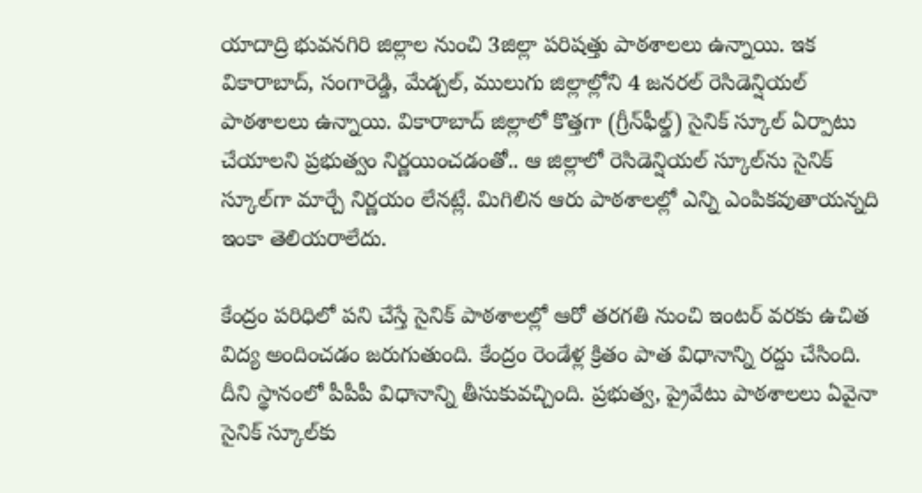యాదాద్రి భువనగిరి జిల్లాల నుంచి 3జిల్లా పరిషత్తు పాఠశాలలు ఉన్నాయి. ఇక వికారాబాద్, సంగారెడ్డి, మేడ్చల్, ములుగు జిల్లాల్లోని 4 జనరల్‌ రెసిడెన్షియల్‌ పాఠశాలలు ఉన్నాయి. వికారాబాద్‌ జిల్లాలో కొత్తగా (గ్రీన్‌ఫీల్డ్‌) సైనిక్‌ స్కూల్‌ ఏర్పాటు చేయాలని ప్రభుత్వం నిర్ణయించడంతో.. ఆ జిల్లాలో రెసిడెన్షియల్‌ స్కూల్‌ను సైనిక్‌ స్కూల్‌గా మార్చే నిర్ణయం లేనట్లే. మిగిలిన ఆరు పాఠశాలల్లో ఎన్ని ఎంపికవుతాయన్నది ఇంకా తెలియరాలేదు.

కేంద్రం పరిధిలో పని చేస్తే సైనిక్‌ పాఠశాలల్లో ఆరో తరగతి నుంచి ఇంటర్‌ వరకు ఉచిత విద్య అందించడం జరుగుతుంది. కేంద్రం రెండేళ్ల క్రితం పాత విధానాన్ని రద్దు చేసింది. దీని స్థానంలో పీపీపీ విధానాన్ని తీసుకువచ్చింది. ప్రభుత్వ, ప్రైవేటు పాఠశాలలు ఏవైనా సైనిక్‌ స్కూల్‌కు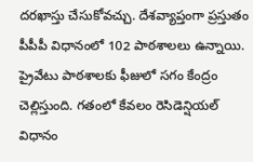దరఖాస్తు చేసుకోవచ్చు. దేశవ్యాప్తంగా ప్రస్తుతం పీపీపీ విధానంలో 102 పాఠశాలలు ఉన్నాయి. ప్రైవేటు పాఠశాలకు ఫీజులో సగం కేంద్రం చెల్లిస్తుంది. గతంలో కేవలం రెసిడెన్షియల్‌ విధానం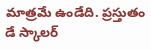మాత్రమే ఉండేది. ప్రస్తుతం డే స్కాలర్‌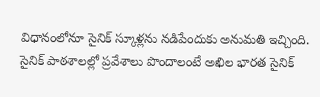విధానంలోనూ సైనిక్‌ స్కూళ్లను నడిపేందుకు అనుమతి ఇచ్చింది. సైనిక్‌ పాఠశాలల్లో ప్రవేశాలు పొందాలంటే అఖిల భారత సైనిక్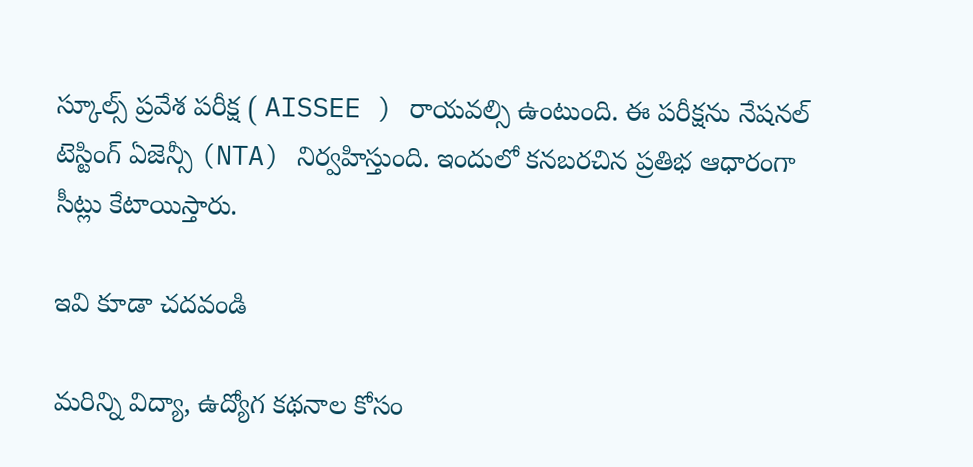స్కూల్స్ ప్రవేశ పరీక్ష ( AISSEE ) రాయవల్సి ఉంటుంది. ఈ పరీక్షను నేషనల్ టెస్టింగ్ ఏజెన్సీ (NTA) నిర్వహిస్తుంది. ఇందులో కనబరచిన ప్రతిభ ఆధారంగా సీట్లు కేటాయిస్తారు.

ఇవి కూడా చదవండి

మరిన్ని విద్యా, ఉద్యోగ కథనాల కోసం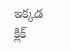ఇక్కడ క్లిక్‌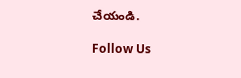చేయండి.

Follow Us